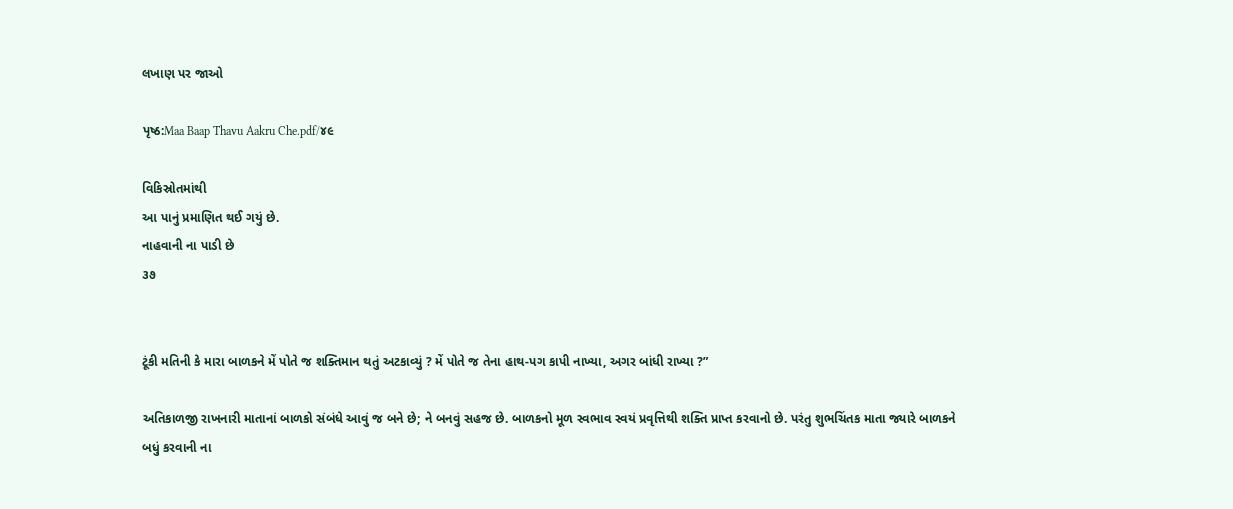લખાણ પર જાઓ

પૃષ્ઠ:Maa Baap Thavu Aakru Che.pdf/૪૯

વિકિસ્રોતમાંથી
આ પાનું પ્રમાણિત થઈ ગયું છે.
નાહવાની ના પાડી છે
૩૭


ટૂંકી મતિની કે મારા બાળકને મેં પોતે જ શક્તિમાન થતું અટકાવ્યું ? મેં પોતે જ તેના હાથ-પગ કાપી નાખ્યા, અગર બાંધી રાખ્યા ?”

અતિકાળજી રાખનારી માતાનાં બાળકો સંબંધે આવું જ બને છે; ને બનવું સહજ છે. બાળકનો મૂળ સ્વભાવ સ્વયં પ્રવૃત્તિથી શક્તિ પ્રાપ્ત કરવાનો છે. પરંતુ શુભચિંતક માતા જ્યારે બાળકને બધું કરવાની ના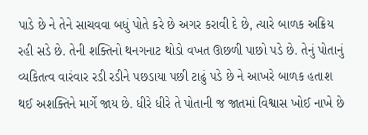પાડે છે ને તેને સાચવવા બધું પોતે કરે છે અગર કરાવી દે છે, ત્યારે બાળક અક્રિય રહી સડે છે. તેની શક્તિનો થનગનાટ થોડો વખત ઊછળી પાછો પડે છે. તેનું પોતાનું વ્યકિતત્વ વારંવાર રડી રડીને પછડાયા પછી ટાઢું પડે છે ને આખરે બાળક હતાશ થઈ અશક્તિને માર્ગે જાય છે. ધીરે ધીરે તે પોતાની જ જાતમાં વિશ્વાસ ખોઈ નાખે છે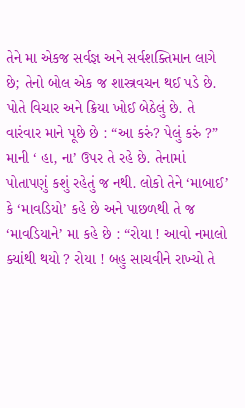તેને મા એકજ સર્વજ્ઞ અને સર્વશક્તિમાન લાગે છે; તેનો બોલ એક જ શાસ્ત્રવચન થઈ પડે છે. પોતે વિચાર અને ક્રિયા ખોઈ બેઠેલું છે. તે વારંવાર માને પૂછે છે : “આ કરું? પેલું કરું ?” માની ‘ હા, ના’ ઉપર તે રહે છે. તેનામાં પોતાપણું કશું રહેતું જ નથી. લોકો તેને ‘માબાઈ’ કે ‘માવડિયો’ કહે છે અને પાછળથી તે જ ‘માવડિયાને’ મા કહે છે : “રોયા ! આવો નમાલો ક્યાંથી થયો ? રોયા ! બહુ સાચવીને રાખ્યો તે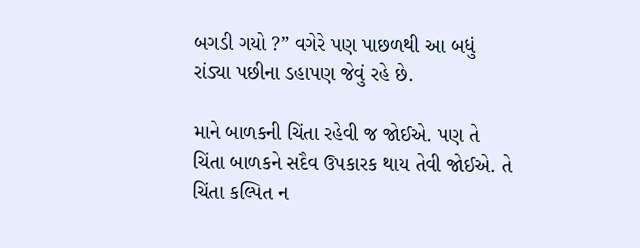બગડી ગયો ?” વગેરે પણ પાછળથી આ બધું રાંડ્યા પછીના ડહાપણ જેવું રહે છે.

માને બાળકની ચિંતા રહેવી જ જોઈએ. પણ તે ચિંતા બાળકને સદૈવ ઉપકારક થાય તેવી જોઈએ. તે ચિંતા કલ્પિત ન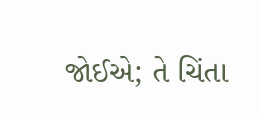જોઈએ; તે ચિંતા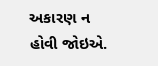અકારણ ન હોવી જોઇએ.